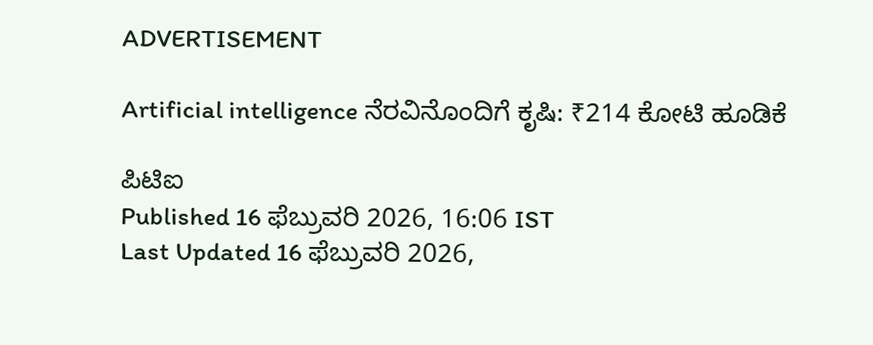ADVERTISEMENT

Artificial intelligence ನೆರವಿನೊಂದಿಗೆ ಕೃಷಿ: ₹214 ಕೋಟಿ ಹೂಡಿಕೆ

ಪಿಟಿಐ
Published 16 ಫೆಬ್ರುವರಿ 2026, 16:06 IST
Last Updated 16 ಫೆಬ್ರುವರಿ 2026,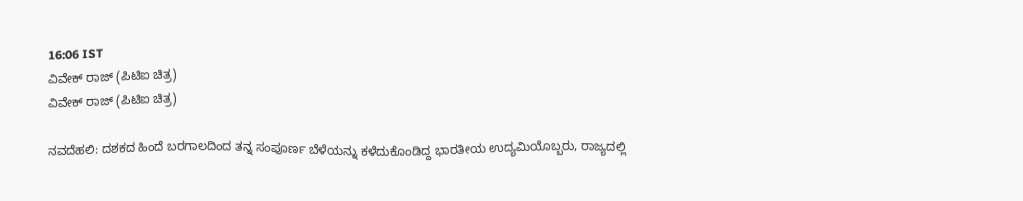16:06 IST
ವಿವೇಕ್ ರಾಜ್ (ಪಿಟಿಐ ಚಿತ್ರ)
ವಿವೇಕ್ ರಾಜ್ (ಪಿಟಿಐ ಚಿತ್ರ)

ನವದೆಹಲಿ: ದಶಕದ ಹಿಂದೆ ಬರಗಾಲದಿಂದ ತನ್ನ ಸಂಪೂರ್ಣ ಬೆಳೆಯನ್ನು ಕಳೆದುಕೊಂಡಿದ್ದ ಭಾರತೀಯ ಉದ್ಯಮಿಯೊಬ್ಬರು, ರಾಜ್ಯದಲ್ಲಿ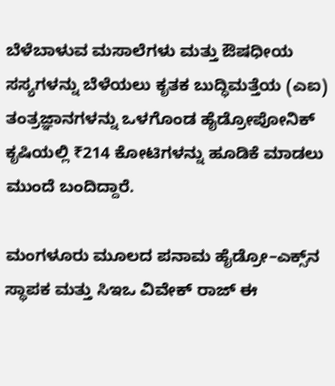ಬೆಳೆಬಾಳುವ ಮಸಾಲೆಗಳು ಮತ್ತು ಔಷಧೀಯ ಸಸ್ಯಗಳನ್ನು ಬೆಳೆಯಲು ಕೃತಕ ಬುದ್ಧಿಮತ್ತೆಯ (ಎಐ) ತಂತ್ರಜ್ಞಾನಗಳನ್ನು ಒಳಗೊಂಡ ಹೈಡ್ರೋಪೋನಿಕ್ ಕೃಷಿಯಲ್ಲಿ ₹214 ಕೋಟಿಗಳನ್ನು ಹೂಡಿಕೆ ಮಾಡಲು ಮುಂದೆ ಬಂದಿದ್ದಾರೆ.

ಮಂಗಳೂರು ಮೂಲದ ಪನಾಮ ಹೈಡ್ರೋ–ಎಕ್ಸ್‌ನ ಸ್ಥಾಪಕ ಮತ್ತು ಸಿಇಒ ವಿವೇಕ್ ರಾಜ್ ಈ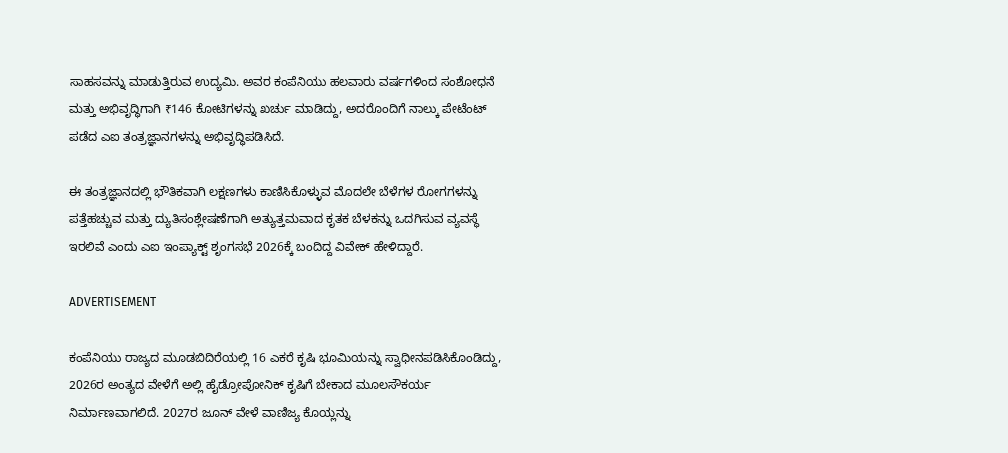ಸಾಹಸವನ್ನು ಮಾಡುತ್ತಿರುವ ಉದ್ಯಮಿ. ಅವರ ಕಂಪೆನಿಯು ಹಲವಾರು ವರ್ಷಗಳಿಂದ ಸಂಶೋಧನೆ ಮತ್ತು ಅಭಿವೃದ್ಧಿಗಾಗಿ ₹146 ಕೋಟಿಗಳನ್ನು ಖರ್ಚು ಮಾಡಿದ್ದು, ಅದರೊಂದಿಗೆ ನಾಲ್ಕು ಪೇಟೆಂಟ್ ಪಡೆದ ಎಐ ತಂತ್ರಜ್ಞಾನಗಳನ್ನು ಅಭಿವೃದ್ಧಿಪಡಿಸಿದೆ.

ಈ ತಂತ್ರಜ್ಞಾನದಲ್ಲಿ ಭೌತಿಕವಾಗಿ ಲಕ್ಷಣಗಳು ಕಾಣಿಸಿಕೊಳ್ಳುವ ಮೊದಲೇ ಬೆಳೆಗಳ ರೋಗಗಳನ್ನು ಪತ್ತೆಹಚ್ಚುವ ಮತ್ತು ದ್ಯುತಿಸಂಶ್ಲೇಷಣೆಗಾಗಿ ಅತ್ಯುತ್ತಮವಾದ ಕೃತಕ ಬೆಳಕನ್ನು ಒದಗಿಸುವ ವ್ಯವಸ್ಥೆ ಇರಲಿವೆ ಎಂದು ಎಐ ಇಂಪ್ಯಾಕ್ಟ್‌ ಶೃಂಗಸಭೆ 2026ಕ್ಕೆ ಬಂದಿದ್ದ ವಿವೇಕ್ ಹೇಳಿದ್ದಾರೆ.

ADVERTISEMENT

ಕಂಪೆನಿಯು ರಾಜ್ಯದ ಮೂಡಬಿದಿರೆಯಲ್ಲಿ 16 ಎಕರೆ ಕೃಷಿ ಭೂಮಿಯನ್ನು ಸ್ವಾಧೀನಪಡಿಸಿಕೊಂಡಿದ್ದು, 2026ರ ಅಂತ್ಯದ ವೇಳೆಗೆ ಅಲ್ಲಿ ಹೈಡ್ರೋಪೋನಿಕ್ ಕೃಷಿಗೆ ಬೇಕಾದ ಮೂಲಸೌಕರ್ಯ ನಿರ್ಮಾಣವಾಗಲಿದೆ. 2027ರ ಜೂನ್‌ ವೇಳೆ ವಾಣಿಜ್ಯ ಕೊಯ್ಲನ್ನು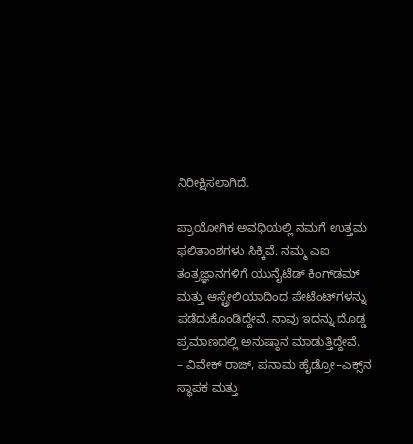ನಿರೀಕ್ಷಿಸಲಾಗಿದೆ.

ಪ್ರಾಯೋಗಿಕ ಅವಧಿಯಲ್ಲಿ ನಮಗೆ ಉತ್ತಮ ಫಲಿತಾಂಶಗಳು ಸಿಕ್ಕಿವೆ. ನಮ್ಮ ಎಐ ತಂತ್ರಜ್ಞಾನಗಳಿಗೆ ಯುನೈಟೆಡ್ ಕಿಂಗ್‌ಡಮ್ ಮತ್ತು ಆಸ್ಟ್ರೇಲಿಯಾದಿಂದ ಪೇಟೆಂಟ್‌ಗಳನ್ನು ಪಡೆದುಕೊಂಡಿದ್ದೇವೆ. ನಾವು ಇದನ್ನು ದೊಡ್ಡ ಪ್ರಮಾಣದಲ್ಲಿ ಅನುಷ್ಠಾನ ಮಾಡುತ್ತಿದ್ದೇವೆ.
– ವಿವೇಕ್ ರಾಜ್, ಪನಾಮ ಹೈಡ್ರೋ–ಎಕ್ಸ್‌ನ ಸ್ಥಾಪಕ ಮತ್ತು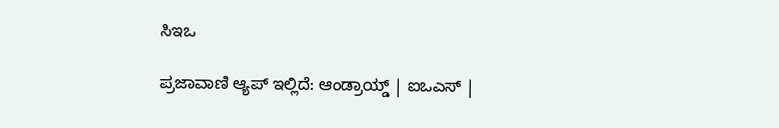ಸಿಇಒ

ಪ್ರಜಾವಾಣಿ ಆ್ಯಪ್ ಇಲ್ಲಿದೆ: ಆಂಡ್ರಾಯ್ಡ್ | ಐಒಎಸ್ |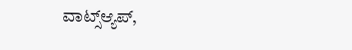ವಾಟ್ಸ್ಆ್ಯಪ್,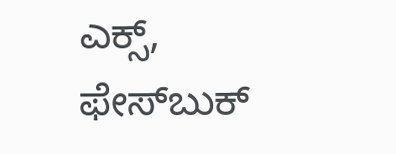ಎಕ್ಸ್, ಫೇಸ್‌ಬುಕ್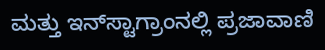ಮತ್ತು ಇನ್‌ಸ್ಟಾಗ್ರಾಂನಲ್ಲಿ ಪ್ರಜಾವಾಣಿ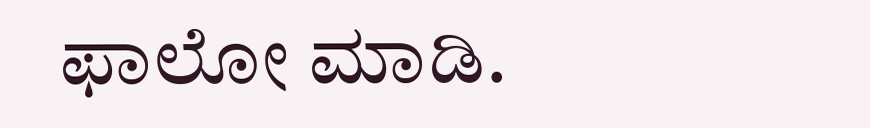ಫಾಲೋ ಮಾಡಿ.